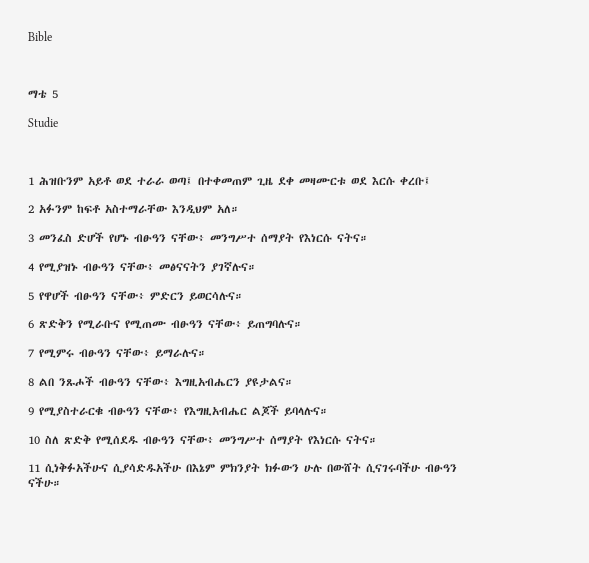Bible



ማቴ 5

Studie



1 ሕዝቡንም አይቶ ወደ ተራራ ወጣ፤ በተቀመጠም ጊዜ ደቀ መዛሙርቱ ወደ እርሱ ቀረቡ፤

2 አፉንም ከፍቶ አስተማራቸው እንዲህም አለ።

3 መንፈስ ድሆች የሆኑ ብፁዓን ናቸው፥ መንግሥተ ሰማያት የእነርሱ ናትና።

4 የሚያዝኑ ብፁዓን ናቸው፥ መፅናናትን ያገኛሉና።

5 የዋሆች ብፁዓን ናቸው፥ ምድርን ይወርሳሉና።

6 ጽድቅን የሚራቡና የሚጠሙ ብፁዓን ናቸው፥ ይጠግባሉና።

7 የሚምሩ ብፁዓን ናቸው፥ ይማራሉና።

8 ልበ ንጹሖች ብፁዓን ናቸው፥ እግዚአብሔርን ያዩታልና።

9 የሚያስተራርቁ ብፁዓን ናቸው፥ የእግዚአብሔር ልጆች ይባላሉና።

10 ስለ ጽድቅ የሚሰደዱ ብፁዓን ናቸው፥ መንግሥተ ሰማያት የእነርሱ ናትና።

11 ሲነቅፉአችሁና ሲያሳድዱአችሁ በእኔም ምክንያት ክፉውን ሁሉ በውሸት ሲናገሩባችሁ ብፁዓን ናችሁ።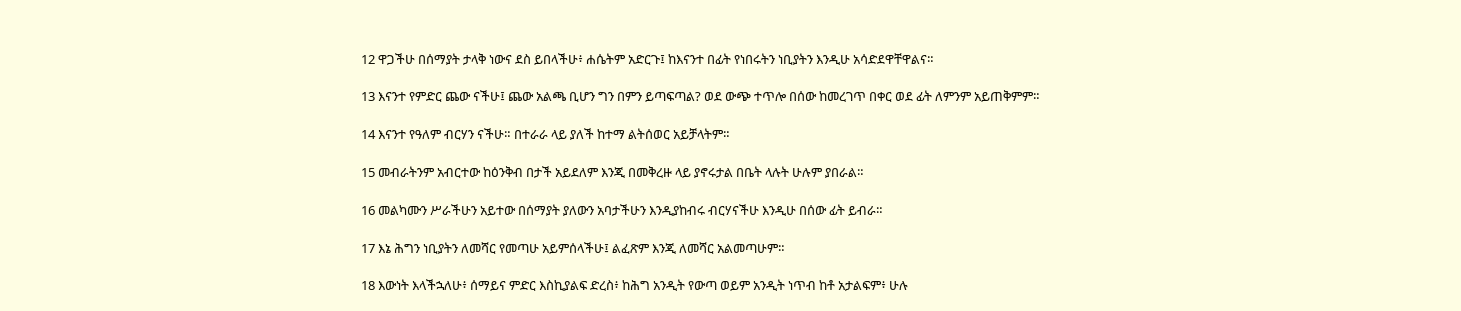12 ዋጋችሁ በሰማያት ታላቅ ነውና ደስ ይበላችሁ፥ ሐሴትም አድርጉ፤ ከእናንተ በፊት የነበሩትን ነቢያትን እንዲሁ አሳድደዋቸዋልና።

13 እናንተ የምድር ጨው ናችሁ፤ ጨው አልጫ ቢሆን ግን በምን ይጣፍጣል? ወደ ውጭ ተጥሎ በሰው ከመረገጥ በቀር ወደ ፊት ለምንም አይጠቅምም።

14 እናንተ የዓለም ብርሃን ናችሁ። በተራራ ላይ ያለች ከተማ ልትሰወር አይቻላትም።

15 መብራትንም አብርተው ከዕንቅብ በታች አይደለም እንጂ በመቅረዙ ላይ ያኖሩታል በቤት ላሉት ሁሉም ያበራል።

16 መልካሙን ሥራችሁን አይተው በሰማያት ያለውን አባታችሁን እንዲያከብሩ ብርሃናችሁ እንዲሁ በሰው ፊት ይብራ።

17 እኔ ሕግን ነቢያትን ለመሻር የመጣሁ አይምሰላችሁ፤ ልፈጽም እንጂ ለመሻር አልመጣሁም።

18 እውነት እላችኋለሁ፥ ሰማይና ምድር እስኪያልፍ ድረስ፥ ከሕግ አንዲት የውጣ ወይም አንዲት ነጥብ ከቶ አታልፍም፥ ሁሉ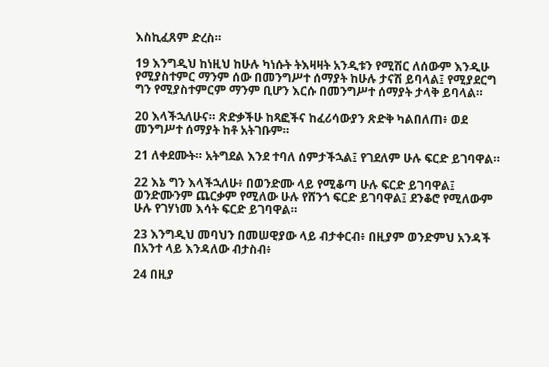እስኪፈጸም ድረስ።

19 እንግዲህ ከነዚህ ከሁሉ ካነሱት ትእዛዛት አንዲቱን የሚሽር ለሰውም እንዲሁ የሚያስተምር ማንም ሰው በመንግሥተ ሰማያት ከሁሉ ታናሽ ይባላል፤ የሚያደርግ ግን የሚያስተምርም ማንም ቢሆን እርሱ በመንግሥተ ሰማያት ታላቅ ይባላል።

20 እላችኋለሁና። ጽድቃችሁ ከጻፎችና ከፈሪሳውያን ጽድቅ ካልበለጠ፥ ወደ መንግሥተ ሰማያት ከቶ አትገቡም።

21 ለቀደሙት። አትግደል እንደ ተባለ ሰምታችኋል፤ የገደለም ሁሉ ፍርድ ይገባዋል።

22 እኔ ግን እላችኋለሁ፥ በወንድሙ ላይ የሚቆጣ ሁሉ ፍርድ ይገባዋል፤ ወንድሙንም ጨርቃም የሚለው ሁሉ የሸንጎ ፍርድ ይገባዋል፤ ደንቆሮ የሚለውም ሁሉ የገሃነመ እሳት ፍርድ ይገባዋል።

23 እንግዲህ መባህን በመሠዊያው ላይ ብታቀርብ፥ በዚያም ወንድምህ አንዳች በአንተ ላይ እንዳለው ብታስብ፥

24 በዚያ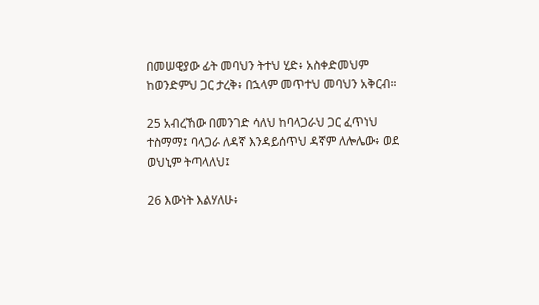በመሠዊያው ፊት መባህን ትተህ ሂድ፥ አስቀድመህም ከወንድምህ ጋር ታረቅ፥ በኋላም መጥተህ መባህን አቅርብ።

25 አብረኸው በመንገድ ሳለህ ከባላጋራህ ጋር ፈጥነህ ተስማማ፤ ባላጋራ ለዳኛ እንዳይሰጥህ ዳኛም ለሎሌው፥ ወደ ወህኒም ትጣላለህ፤

26 እውነት እልሃለሁ፥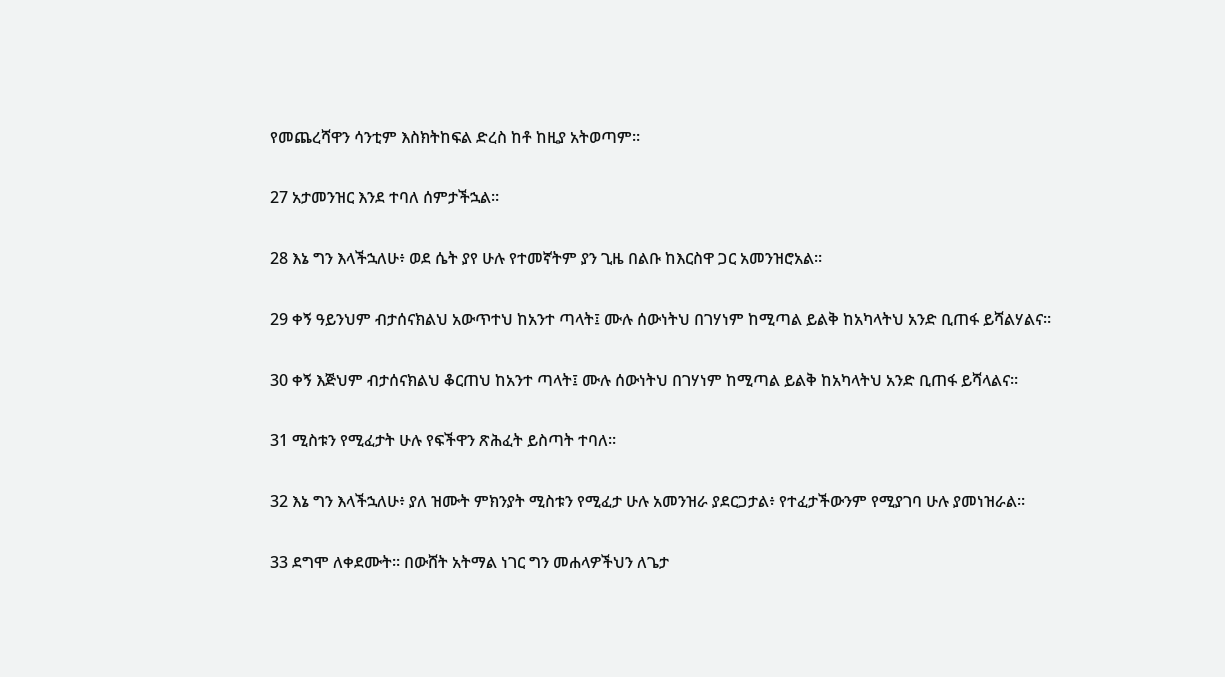የመጨረሻዋን ሳንቲም እስክትከፍል ድረስ ከቶ ከዚያ አትወጣም።

27 አታመንዝር እንደ ተባለ ሰምታችኋል።

28 እኔ ግን እላችኋለሁ፥ ወደ ሴት ያየ ሁሉ የተመኛትም ያን ጊዜ በልቡ ከእርስዋ ጋር አመንዝሮአል።

29 ቀኝ ዓይንህም ብታሰናክልህ አውጥተህ ከአንተ ጣላት፤ ሙሉ ሰውነትህ በገሃነም ከሚጣል ይልቅ ከአካላትህ አንድ ቢጠፋ ይሻልሃልና።

30 ቀኝ እጅህም ብታሰናክልህ ቆርጠህ ከአንተ ጣላት፤ ሙሉ ሰውነትህ በገሃነም ከሚጣል ይልቅ ከአካላትህ አንድ ቢጠፋ ይሻላልና።

31 ሚስቱን የሚፈታት ሁሉ የፍችዋን ጽሕፈት ይስጣት ተባለ።

32 እኔ ግን እላችኋለሁ፥ ያለ ዝሙት ምክንያት ሚስቱን የሚፈታ ሁሉ አመንዝራ ያደርጋታል፥ የተፈታችውንም የሚያገባ ሁሉ ያመነዝራል።

33 ደግሞ ለቀደሙት። በውሸት አትማል ነገር ግን መሐላዎችህን ለጌታ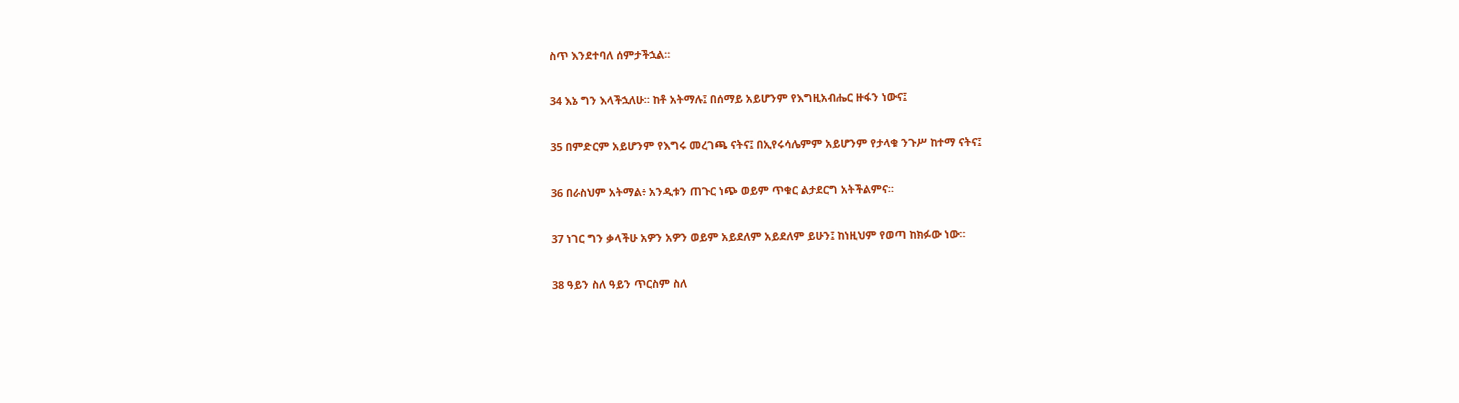ስጥ እንደተባለ ሰምታችኋል።

34 እኔ ግን እላችኋለሁ። ከቶ አትማሉ፤ በሰማይ አይሆንም የእግዚአብሔር ዙፋን ነውና፤

35 በምድርም አይሆንም የእግሩ መረገጫ ናትና፤ በኢየሩሳሌምም አይሆንም የታላቁ ንጉሥ ከተማ ናትና፤

36 በራስህም አትማል፥ አንዲቱን ጠጉር ነጭ ወይም ጥቁር ልታደርግ አትችልምና።

37 ነገር ግን ቃላችሁ አዎን አዎን ወይም አይደለም አይደለም ይሁን፤ ከነዚህም የወጣ ከክፉው ነው።

38 ዓይን ስለ ዓይን ጥርስም ስለ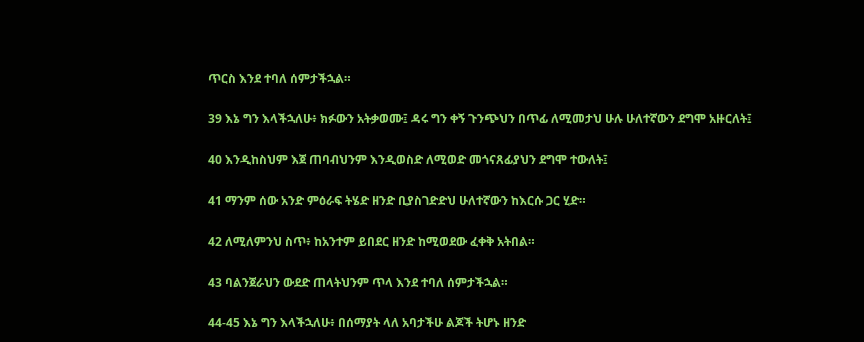ጥርስ እንደ ተባለ ሰምታችኋል።

39 እኔ ግን እላችኋለሁ፥ ክፉውን አትቃወሙ፤ ዳሩ ግን ቀኝ ጉንጭህን በጥፊ ለሚመታህ ሁሉ ሁለተኛውን ደግሞ አዙርለት፤

40 እንዲከስህም እጀ ጠባብህንም እንዲወስድ ለሚወድ መጎናጸፊያህን ደግሞ ተውለት፤

41 ማንም ሰው አንድ ምዕራፍ ትሄድ ዘንድ ቢያስገድድህ ሁለተኛውን ከእርሱ ጋር ሂድ።

42 ለሚለምንህ ስጥ፥ ከአንተም ይበደር ዘንድ ከሚወደው ፈቀቅ አትበል።

43 ባልንጀራህን ውደድ ጠላትህንም ጥላ እንደ ተባለ ሰምታችኋል።

44-45 እኔ ግን እላችኋለሁ፥ በሰማያት ላለ አባታችሁ ልጆች ትሆኑ ዘንድ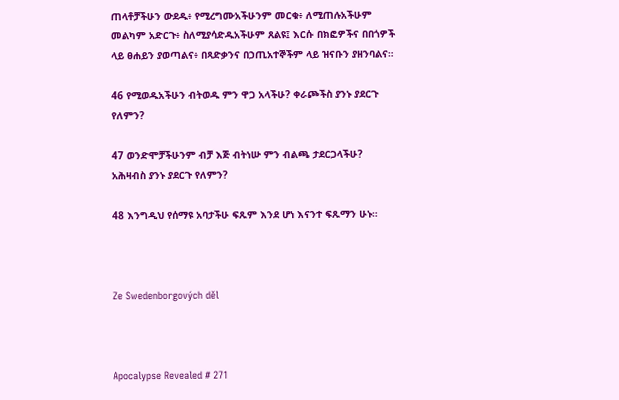ጠላቶቻችሁን ውደዱ፥ የሚረግሙአችሁንም መርቁ፥ ለሚጠሉአችሁም መልካም አድርጉ፥ ስለሚያሳድዱአችሁም ጸልዩ፤ እርሱ በክፎዎችና በበጎዎች ላይ ፀሐይን ያወጣልና፥ በጻድቃንና በኃጢአተኞችም ላይ ዝናቡን ያዘንባልና።

46 የሚወዱአችሁን ብትወዱ ምን ዋጋ አላችሁ? ቀራጮችስ ያንኑ ያደርጉ የለምን?

47 ወንድሞቻችሁንም ብቻ እጅ ብትነሡ ምን ብልጫ ታደርጋላችሁ? አሕዛብስ ያንኑ ያደርጉ የለምን?

48 እንግዲህ የሰማዩ አባታችሁ ፍጹም እንደ ሆነ እናንተ ፍጹማን ሁኑ።



Ze Swedenborgových děl



Apocalypse Revealed # 271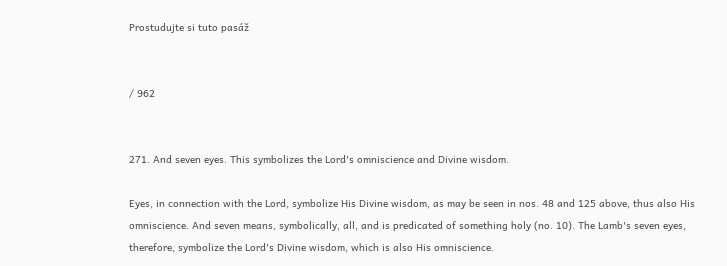Prostudujte si tuto pasáž


/ 962


271. And seven eyes. This symbolizes the Lord's omniscience and Divine wisdom.

Eyes, in connection with the Lord, symbolize His Divine wisdom, as may be seen in nos. 48 and 125 above, thus also His omniscience. And seven means, symbolically, all, and is predicated of something holy (no. 10). The Lamb's seven eyes, therefore, symbolize the Lord's Divine wisdom, which is also His omniscience.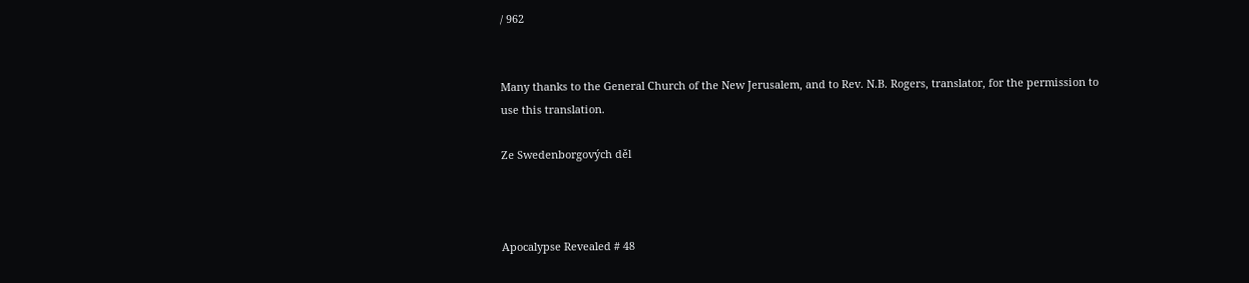/ 962


Many thanks to the General Church of the New Jerusalem, and to Rev. N.B. Rogers, translator, for the permission to use this translation.

Ze Swedenborgových děl



Apocalypse Revealed # 48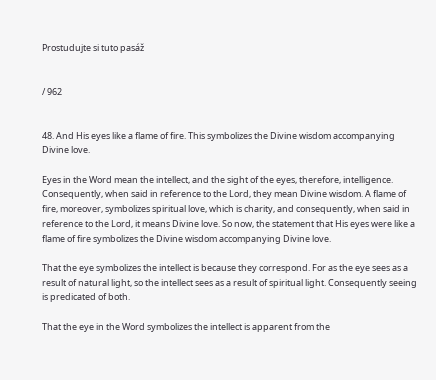Prostudujte si tuto pasáž


/ 962


48. And His eyes like a flame of fire. This symbolizes the Divine wisdom accompanying Divine love.

Eyes in the Word mean the intellect, and the sight of the eyes, therefore, intelligence. Consequently, when said in reference to the Lord, they mean Divine wisdom. A flame of fire, moreover, symbolizes spiritual love, which is charity, and consequently, when said in reference to the Lord, it means Divine love. So now, the statement that His eyes were like a flame of fire symbolizes the Divine wisdom accompanying Divine love.

That the eye symbolizes the intellect is because they correspond. For as the eye sees as a result of natural light, so the intellect sees as a result of spiritual light. Consequently seeing is predicated of both.

That the eye in the Word symbolizes the intellect is apparent from the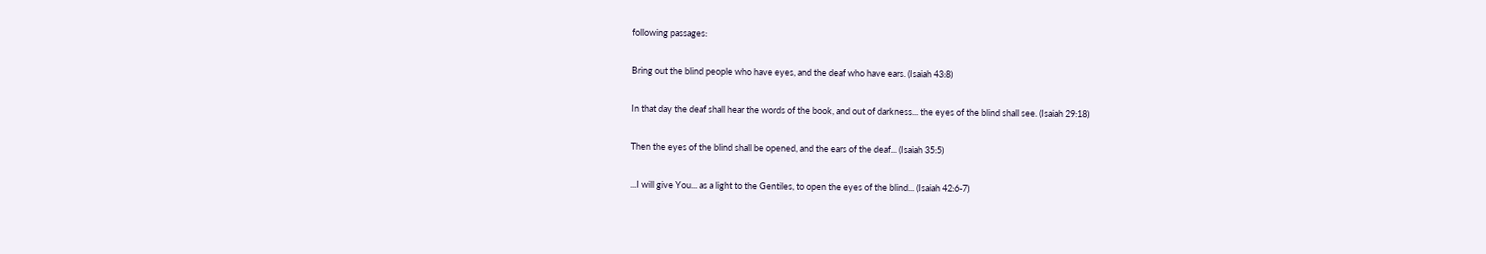following passages:

Bring out the blind people who have eyes, and the deaf who have ears. (Isaiah 43:8)

In that day the deaf shall hear the words of the book, and out of darkness... the eyes of the blind shall see. (Isaiah 29:18)

Then the eyes of the blind shall be opened, and the ears of the deaf... (Isaiah 35:5)

...I will give You... as a light to the Gentiles, to open the eyes of the blind... (Isaiah 42:6-7)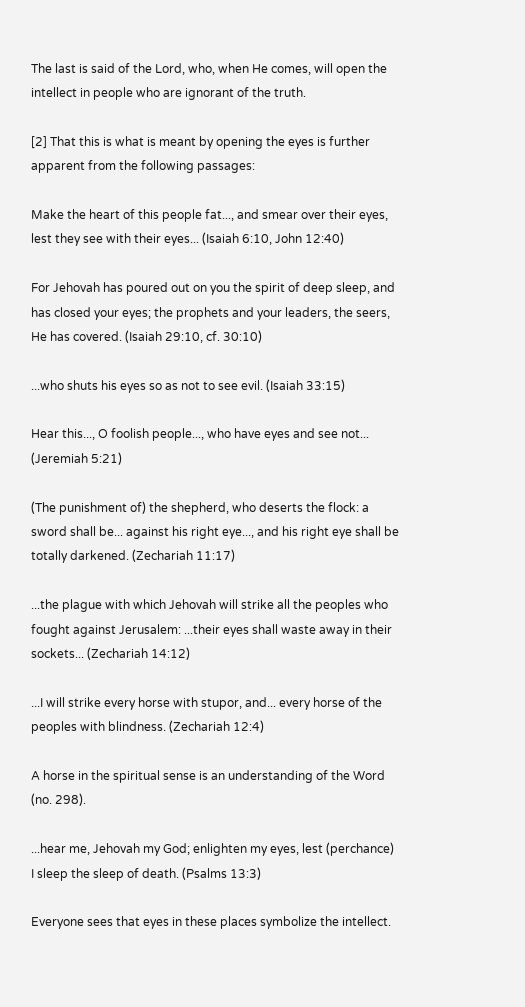The last is said of the Lord, who, when He comes, will open the intellect in people who are ignorant of the truth.

[2] That this is what is meant by opening the eyes is further apparent from the following passages:

Make the heart of this people fat..., and smear over their eyes, lest they see with their eyes... (Isaiah 6:10, John 12:40)

For Jehovah has poured out on you the spirit of deep sleep, and has closed your eyes; the prophets and your leaders, the seers, He has covered. (Isaiah 29:10, cf. 30:10)

...who shuts his eyes so as not to see evil. (Isaiah 33:15)

Hear this..., O foolish people..., who have eyes and see not... (Jeremiah 5:21)

(The punishment of) the shepherd, who deserts the flock: a sword shall be... against his right eye..., and his right eye shall be totally darkened. (Zechariah 11:17)

...the plague with which Jehovah will strike all the peoples who fought against Jerusalem: ...their eyes shall waste away in their sockets... (Zechariah 14:12)

...I will strike every horse with stupor, and... every horse of the peoples with blindness. (Zechariah 12:4)

A horse in the spiritual sense is an understanding of the Word (no. 298).

...hear me, Jehovah my God; enlighten my eyes, lest (perchance) I sleep the sleep of death. (Psalms 13:3)

Everyone sees that eyes in these places symbolize the intellect.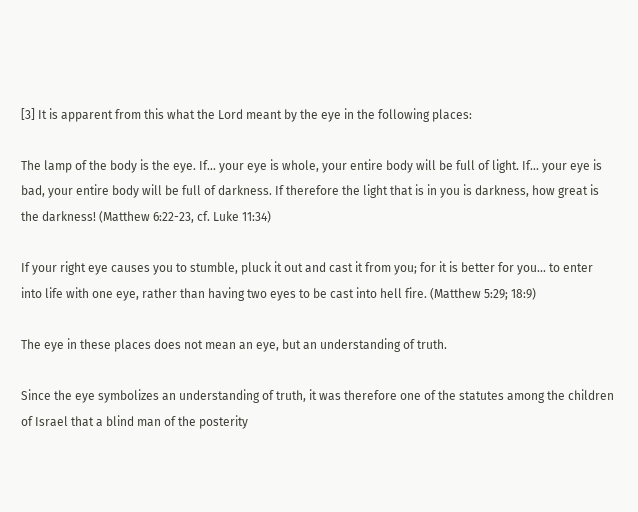[3] It is apparent from this what the Lord meant by the eye in the following places:

The lamp of the body is the eye. If... your eye is whole, your entire body will be full of light. If... your eye is bad, your entire body will be full of darkness. If therefore the light that is in you is darkness, how great is the darkness! (Matthew 6:22-23, cf. Luke 11:34)

If your right eye causes you to stumble, pluck it out and cast it from you; for it is better for you... to enter into life with one eye, rather than having two eyes to be cast into hell fire. (Matthew 5:29; 18:9)

The eye in these places does not mean an eye, but an understanding of truth.

Since the eye symbolizes an understanding of truth, it was therefore one of the statutes among the children of Israel that a blind man of the posterity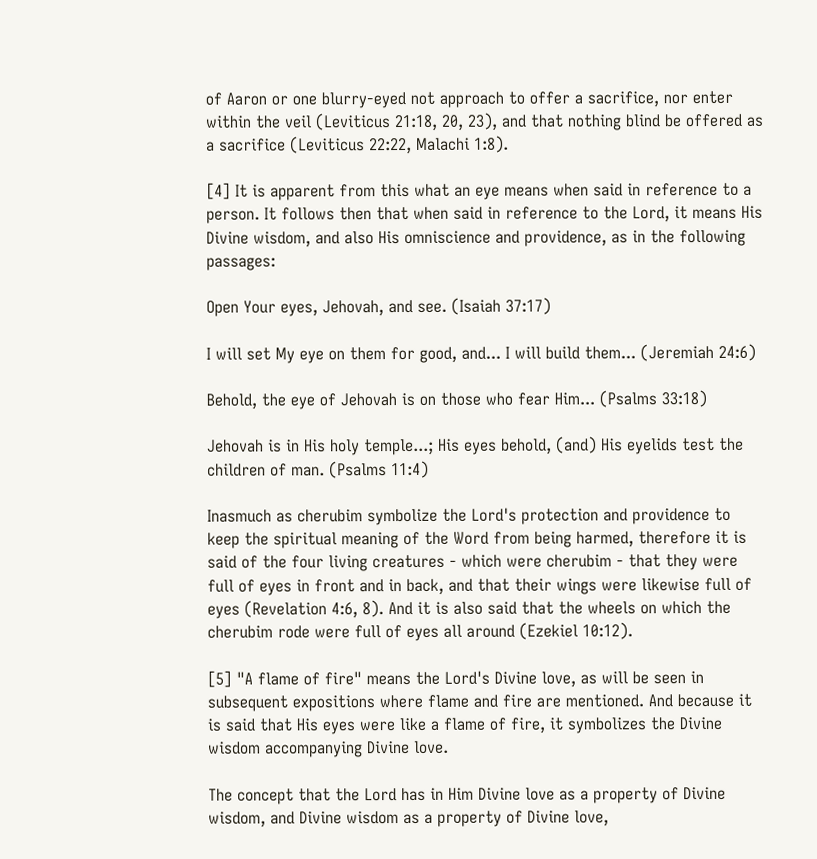of Aaron or one blurry-eyed not approach to offer a sacrifice, nor enter within the veil (Leviticus 21:18, 20, 23), and that nothing blind be offered as a sacrifice (Leviticus 22:22, Malachi 1:8).

[4] It is apparent from this what an eye means when said in reference to a person. It follows then that when said in reference to the Lord, it means His Divine wisdom, and also His omniscience and providence, as in the following passages:

Open Your eyes, Jehovah, and see. (Isaiah 37:17)

I will set My eye on them for good, and... I will build them... (Jeremiah 24:6)

Behold, the eye of Jehovah is on those who fear Him... (Psalms 33:18)

Jehovah is in His holy temple...; His eyes behold, (and) His eyelids test the children of man. (Psalms 11:4)

Inasmuch as cherubim symbolize the Lord's protection and providence to keep the spiritual meaning of the Word from being harmed, therefore it is said of the four living creatures - which were cherubim - that they were full of eyes in front and in back, and that their wings were likewise full of eyes (Revelation 4:6, 8). And it is also said that the wheels on which the cherubim rode were full of eyes all around (Ezekiel 10:12).

[5] "A flame of fire" means the Lord's Divine love, as will be seen in subsequent expositions where flame and fire are mentioned. And because it is said that His eyes were like a flame of fire, it symbolizes the Divine wisdom accompanying Divine love.

The concept that the Lord has in Him Divine love as a property of Divine wisdom, and Divine wisdom as a property of Divine love,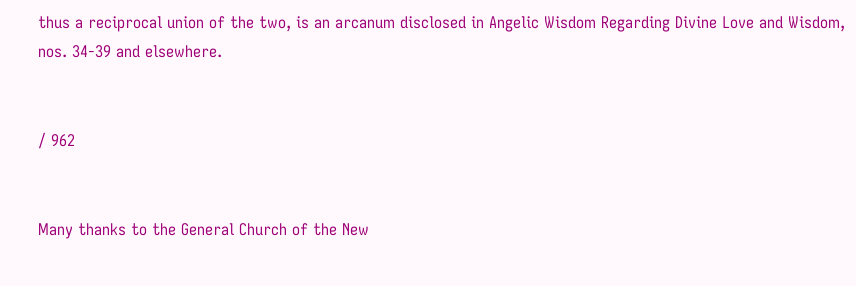thus a reciprocal union of the two, is an arcanum disclosed in Angelic Wisdom Regarding Divine Love and Wisdom, nos. 34-39 and elsewhere.


/ 962


Many thanks to the General Church of the New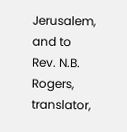Jerusalem, and to Rev. N.B. Rogers, translator,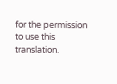for the permission to use this translation.